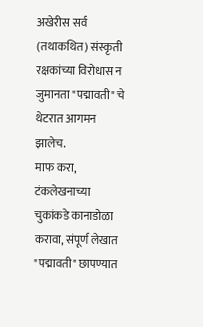अखेरीस सर्व (तथाकथित) संस्कृती रक्षकांच्या विरोधास न जुमानता "पद्मावती" चे थेटरात आगमन झालेच.
माफ करा, टंकलेखनाच्या चुकांकडे कानाडोळा करावा, संपूर्ण लेखात "पद्मावती" छापण्यात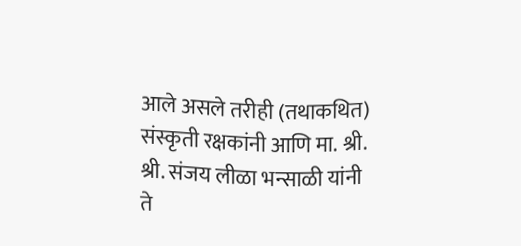आले असले तरीही (तथाकथित) संस्कृती रक्षकांनी आणि मा. श्री. श्री. संजय लीळा भन्साळी यांनी ते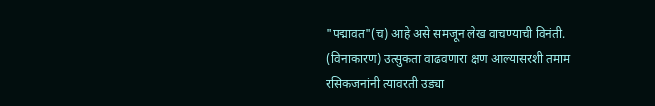"पद्मावत"(च) आहे असे समजून लेख वाचण्याची विनंती.
(विनाकारण) उत्सुकता वाढवणारा क्षण आल्यासरशी तमाम रसिकजनांनी त्यावरती उड्या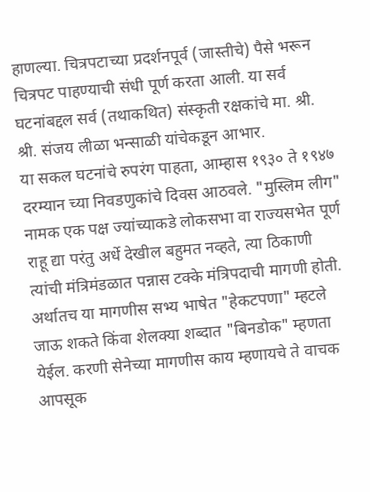हाणल्या. चित्रपटाच्या प्रदर्शनपूर्व (जास्तीचे) पैसे भरून चित्रपट पाहण्याची संधी पूर्ण करता आली. या सर्व घटनांबद्दल सर्व (तथाकथित) संस्कृती रक्षकांचे मा. श्री. श्री. संजय लीळा भन्साळी यांचेकडून आभार.
या सकल घटनांचे रुपरंग पाहता, आम्हास १९३० ते १९४७ दरम्यान च्या निवडणुकांचे दिवस आठवले. "मुस्लिम लीग" नामक एक पक्ष ज्यांच्याकडे लोकसभा वा राज्यसभेत पूर्ण राहू द्या परंतु अर्धे देखील बहुमत नव्हते, त्या ठिकाणी त्यांची मंत्रिमंडळात पन्नास टक्के मंत्रिपदाची मागणी होती. अर्थातच या मागणीस सभ्य भाषेत "हेकटपणा" म्हटले जाऊ शकते किंवा शेलक्या शब्दात "बिनडोक" म्हणता येईल. करणी सेनेच्या मागणीस काय म्हणायचे ते वाचक आपसूक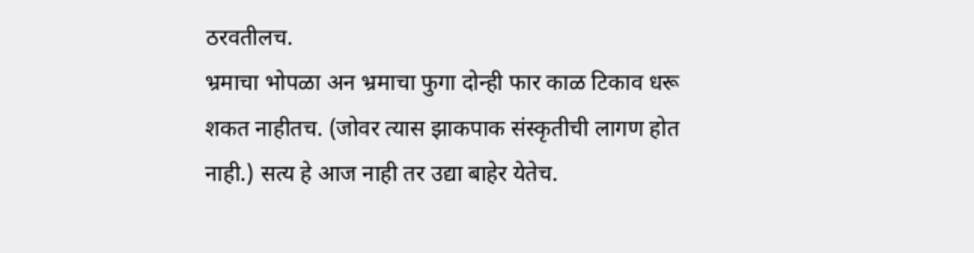ठरवतीलच.
भ्रमाचा भोपळा अन भ्रमाचा फुगा दोन्ही फार काळ टिकाव धरू शकत नाहीतच. (जोवर त्यास झाकपाक संस्कृतीची लागण होत नाही.) सत्य हे आज नाही तर उद्या बाहेर येतेच.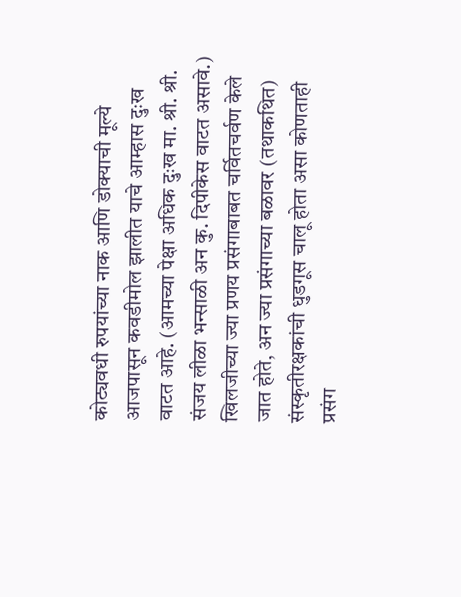कोट्यवधी रुपयांच्या नाक आणि डोक्याची मूल्ये आजपासून कवडीमोल झालीत याचे आम्हास दुःख वाटत आहे. (आमच्या पेक्षा अधिक दुःख मा. श्री. श्री. संजय लीळा भन्साळी अन कु. दिपीकेस वाटत असावे.) खिलजीच्या ज्या प्रणय प्रसंगाबाबत चर्वितचर्वण केले जात होते, अन ज्या प्रसंगाच्या बळावर (तथाकथित) संस्कृतीरक्षकांची धुडगूस चालू होता असा कोणताही प्रसंग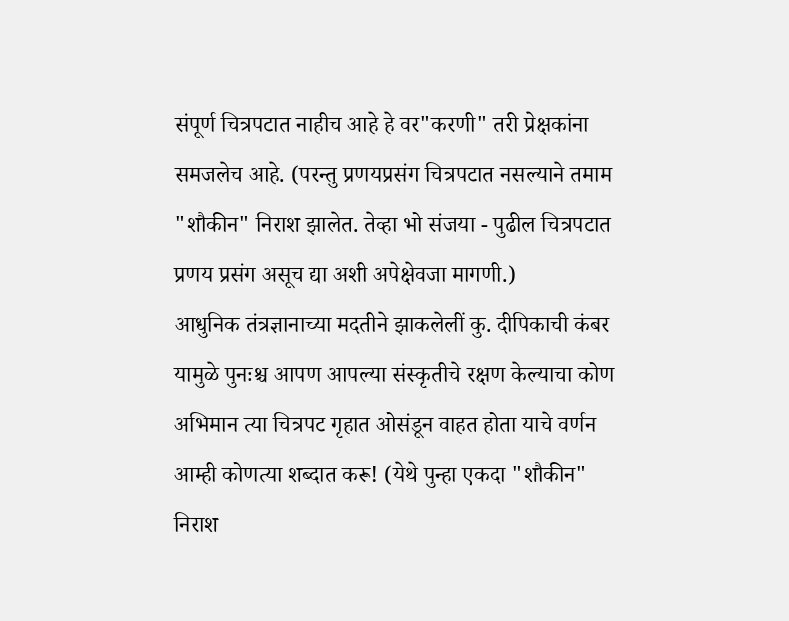संपूर्ण चित्रपटात नाहीच आहे हे वर"करणी" तरी प्रेक्षकांना समजलेच आहे. (परन्तु प्रणयप्रसंग चित्रपटात नसल्याने तमाम "शौकीन" निराश झालेत. तेव्हा भो संजया - पुढील चित्रपटात प्रणय प्रसंग असूच द्या अशी अपेक्षेवजा मागणी.)
आधुनिक तंत्रज्ञानाच्या मदतीने झाकलेलीं कु. दीपिकाची कंबर यामुळे पुनःश्च आपण आपल्या संस्कृतीचे रक्षण केल्याचा कोण अभिमान त्या चित्रपट गृहात ओसंडून वाहत होता याचे वर्णन आम्ही कोणत्या शब्दात करू! (येथे पुन्हा एकदा "शौकीन" निराश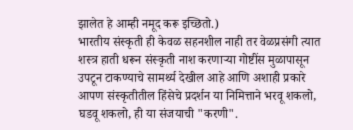झालेत हे आम्ही नमूद करू इच्छितो.)
भारतीय संस्कृती ही केवळ सहनशील नाही तर वेळप्रसंगी त्यात शस्त्र हाती धरून संस्कृती नाश करणाऱ्या गोष्टींस मुळापासून उपटून टाकण्याचे सामर्थ्य देखील आहे आणि अशाही प्रकारे आपण संस्कृतीतील हिंसेचे प्रदर्शन या निमित्ताने भरवू शकलो, घडवू शकलो, ही या संजयाची "करणी".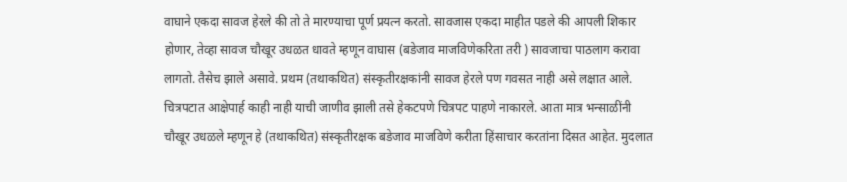वाघाने एकदा सावज हेरले की तो ते मारण्याचा पूर्ण प्रयत्न करतो. सावजास एकदा माहीत पडले की आपली शिकार होणार, तेव्हा सावज चौखूर उधळत धावते म्हणून वाघास (बडेजाव माजविणेकरिता तरी ) सावजाचा पाठलाग करावा लागतो. तैसेच झाले असावे. प्रथम (तथाकथित) संस्कृतीरक्षकांनी सावज हेरले पण गवसत नाही असे लक्षात आले. चित्रपटात आक्षेपार्ह काही नाही याची जाणीव झाली तसे हेकटपणे चित्रपट पाहणे नाकारले. आता मात्र भन्साळींनी चौखूर उधळले म्हणून हे (तथाकथित) संस्कृतीरक्षक बडेजाव माजविणे करीता हिंसाचार करतांना दिसत आहेत. मुदलात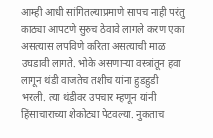आम्ही आधी सांगितल्याप्रमाणे सापच नाही परंतु काठ्या आपटणे सुरुच ठेवावे लागले करण एका असत्यास लपविणे करिता असत्याची माळ उघडावी लागते. भोके असणाऱ्या वस्त्रांतून हवा लागून थंडी वाजतेच तशीच यांना हुडहुडी भरली. त्या थंडीवर उपचार म्हणून यांनी हिंसाचाराच्या शेकोट्या पेटवल्या. नुकताच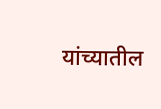यांच्यातील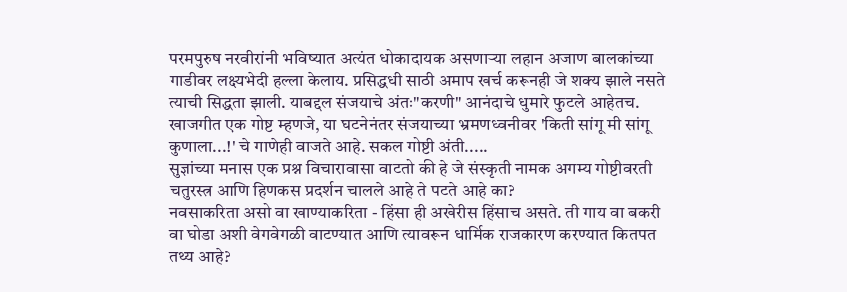परमपुरुष नरवीरांनी भविष्यात अत्यंत धोकादायक असणाऱ्या लहान अजाण बालकांच्या गाडीवर लक्ष्यभेदी हल्ला केलाय. प्रसिद्धधी साठी अमाप खर्च करूनही जे शक्य झाले नसते त्याची सिद्धता झाली. याबद्दल संजयाचे अंतः"करणी" आनंदाचे धुमारे फुटले आहेतच. खाजगीत एक गोष्ट म्हणजे, या घटनेनंतर संजयाच्या भ्रमणध्वनीवर 'किती सांगू मी सांगू कुणाला...!' चे गाणेही वाजते आहे. सकल गोष्टी अंती.....
सुज्ञांच्या मनास एक प्रश्न विचारावासा वाटतो की हे जे संस्कृती नामक अगम्य गोष्टीवरती चतुरस्त्र आणि हिणकस प्रदर्शन चालले आहे ते पटते आहे का?
नवसाकरिता असो वा खाण्याकरिता - हिंसा ही अखेरीस हिंसाच असते. ती गाय वा बकरी वा घोडा अशी वेगवेगळी वाटण्यात आणि त्यावरून धार्मिक राजकारण करण्यात कितपत तथ्य आहे?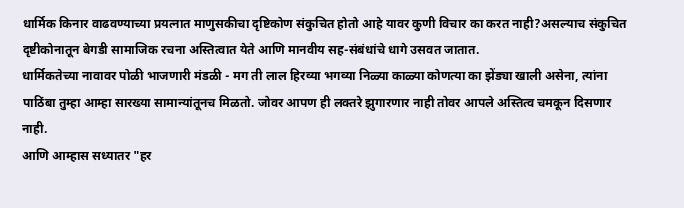धार्मिक किनार वाढवण्याच्या प्रयत्नात माणुसकीचा दृष्टिकोण संकुचित होतो आहे यावर कुणी विचार का करत नाही?असल्याच संकुचित दृष्टीकोनातून बेगडी सामाजिक रचना अस्तित्वात येते आणि मानवीय सह-संबंधांचे धागे उसवत जातात.
धार्मिकतेच्या नावावर पोळी भाजणारी मंडळी - मग ती लाल हिरव्या भगव्या निळ्या काळ्या कोणत्या का झेंड्या खाली असेना, त्यांना पाठिंबा तुम्हा आम्हा सारख्या सामान्यांतूनच मिळतो. जोवर आपण ही लक्तरे झुगारणार नाही तोवर आपले अस्तित्व चमकून दिसणार नाही.
आणि आम्हास सध्यातर "हर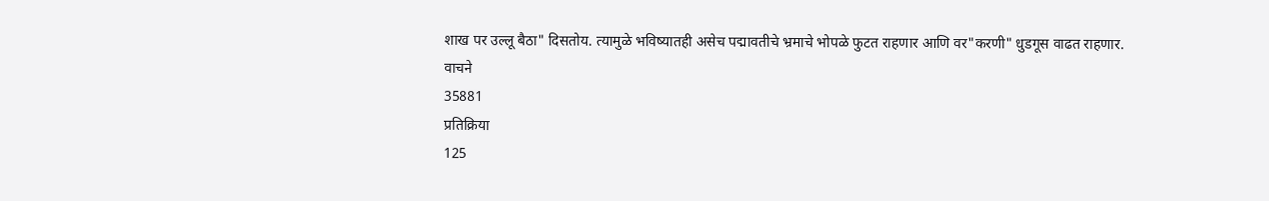शाख पर उल्लू बैठा" दिसतोय. त्यामुळे भविष्यातही असेच पद्मावतीचे भ्रमाचे भोपळे फुटत राहणार आणि वर"करणी" धुडगूस वाढत राहणार.
वाचने
35881
प्रतिक्रिया
125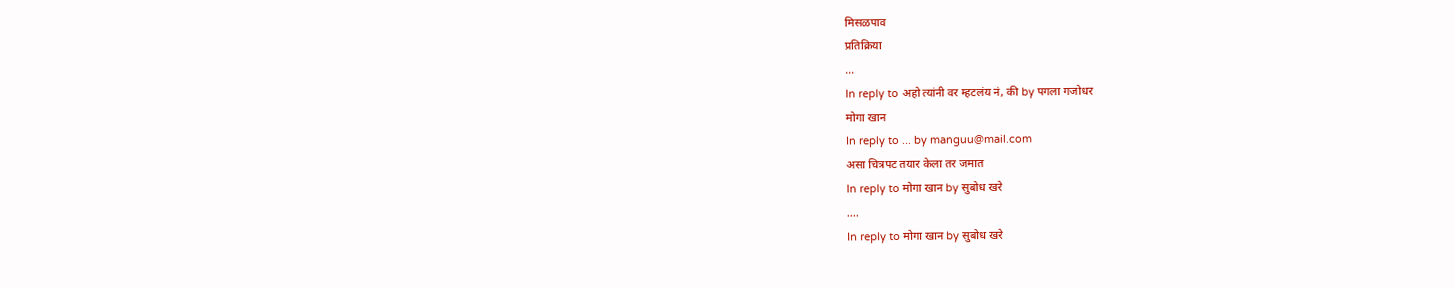मिसळपाव
प्रतिक्रिया
...
In reply to अहो त्यांनी वर म्हटलंय नं, की by पगला गजोधर
मोगा खान
In reply to ... by manguu@mail.com
असा चित्रपट तयार केला तर जमात
In reply to मोगा खान by सुबोध खरे
....
In reply to मोगा खान by सुबोध खरे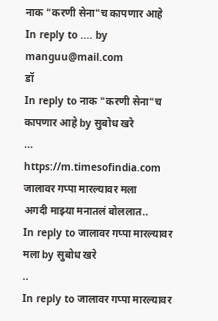नाक "करणी सेना"च कापणार आहे
In reply to .... by manguu@mail.com
डॉ
In reply to नाक "करणी सेना"च कापणार आहे by सुबोध खरे
...
https://m.timesofindia.com
जालावर गप्पा मारल्यावर मला
अगदी माझ्या मनातलं बोललात..
In reply to जालावर गप्पा मारल्यावर मला by सुबोध खरे
..
In reply to जालावर गप्पा मारल्यावर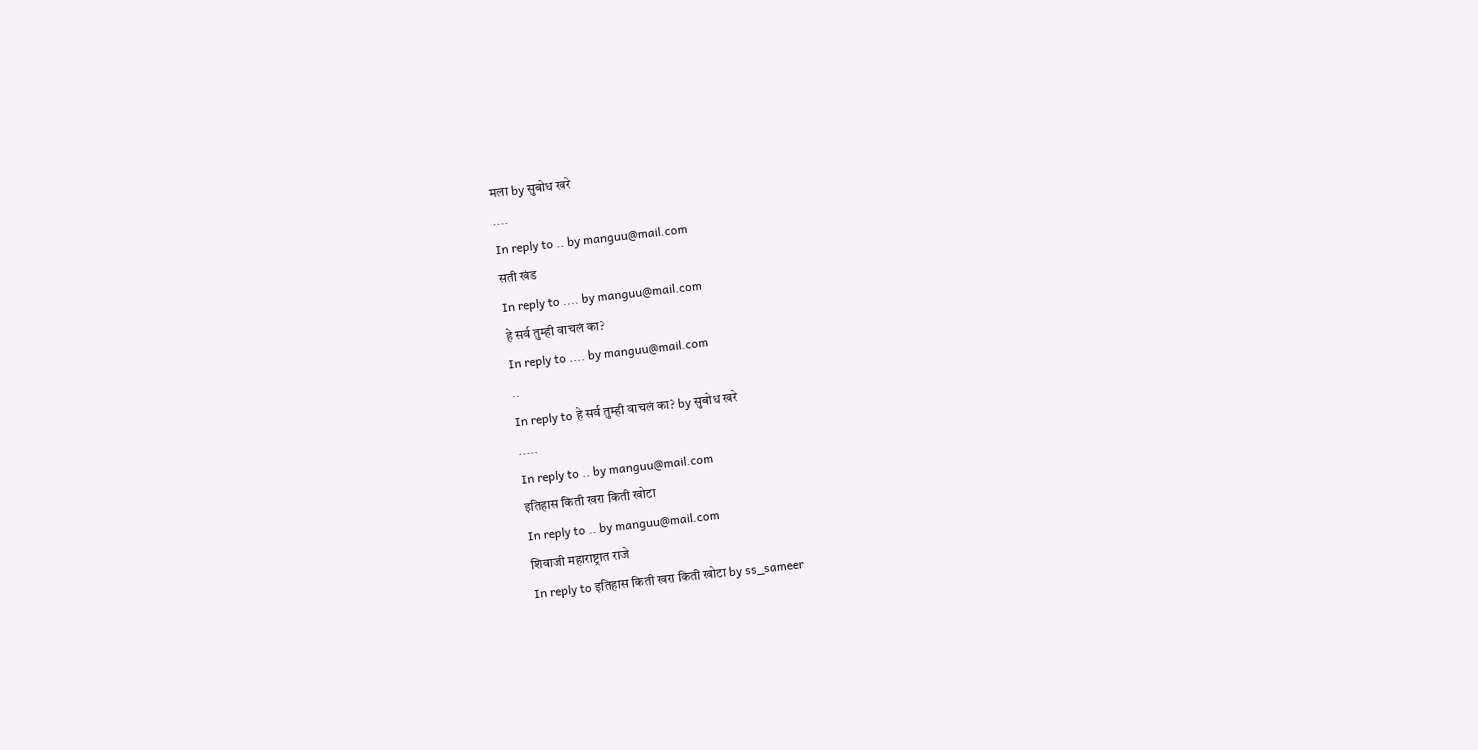मला by सुबोध खरे
....
In reply to .. by manguu@mail.com
सती खंड
In reply to .... by manguu@mail.com
हे सर्व तुम्ही वाचलं का?
In reply to .... by manguu@mail.com
..
In reply to हे सर्व तुम्ही वाचलं का? by सुबोध खरे
.....
In reply to .. by manguu@mail.com
इतिहास किती खरा किती खोटा
In reply to .. by manguu@mail.com
शिवाजी महाराष्ट्रात राजे
In reply to इतिहास किती खरा किती खोटा by ss_sameer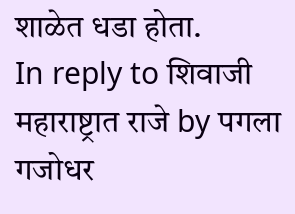शाळेत धडा होता.
In reply to शिवाजी महाराष्ट्रात राजे by पगला गजोधर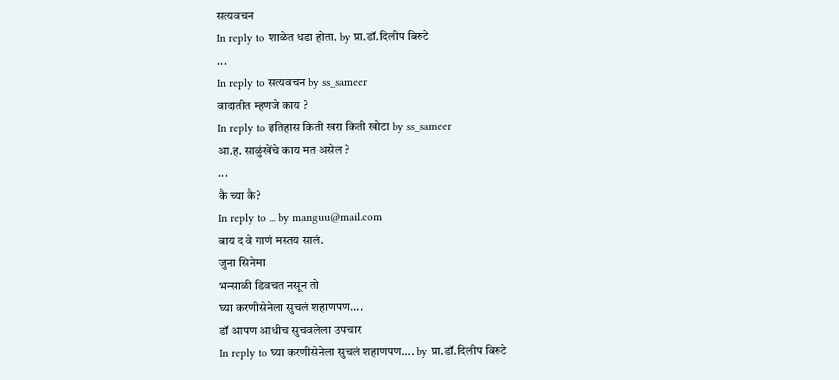सत्यवचन
In reply to शाळेत धडा होता. by प्रा.डॉ.दिलीप बिरुटे
...
In reply to सत्यवचन by ss_sameer
वादातीत म्हणजे काय ?
In reply to इतिहास किती खरा किती खोटा by ss_sameer
आ.ह. साळुंखेंचे काय मत असेल ?
...
कै च्या कै?
In reply to ... by manguu@mail.com
बाय द वे गाणं मस्तय सालं.
जुना सिनेमा
भन्साळी डिवचत नसून तो
घ्या करणीसेनेला सुचलं शहाणपण....
डॉ आपण आधीच सुचवलेला उपचार
In reply to घ्या करणीसेनेला सुचलं शहाणपण.... by प्रा.डॉ.दिलीप बिरुटे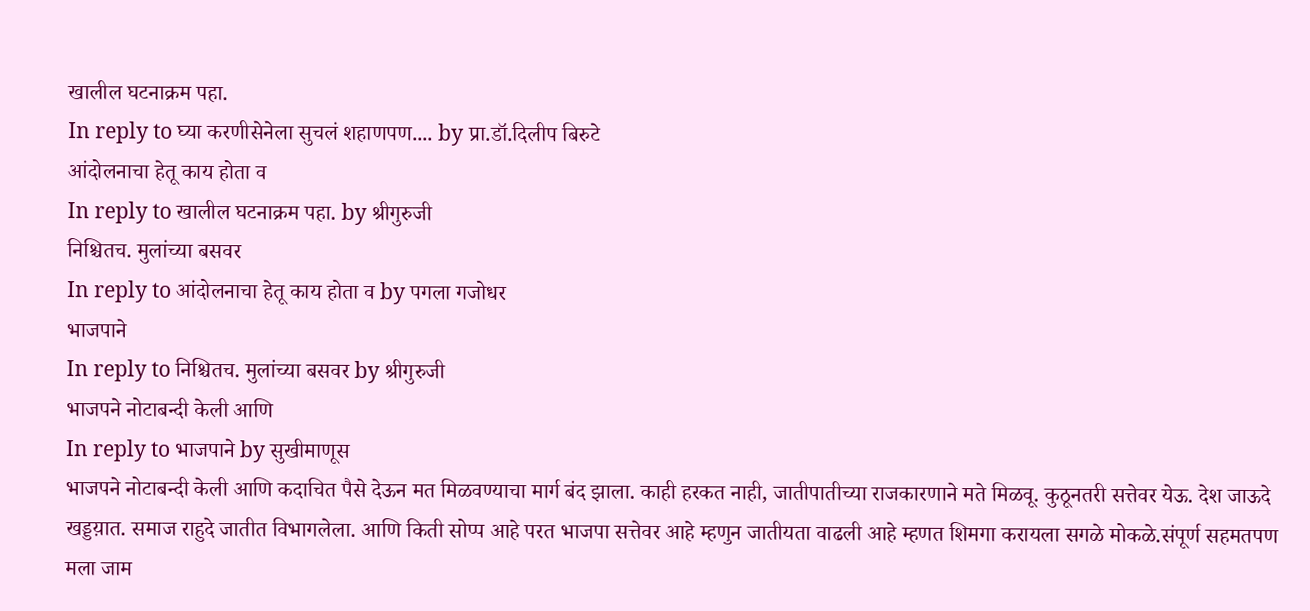खालील घटनाक्रम पहा.
In reply to घ्या करणीसेनेला सुचलं शहाणपण.... by प्रा.डॉ.दिलीप बिरुटे
आंदोलनाचा हेतू काय होता व
In reply to खालील घटनाक्रम पहा. by श्रीगुरुजी
निश्चितच. मुलांच्या बसवर
In reply to आंदोलनाचा हेतू काय होता व by पगला गजोधर
भाजपाने
In reply to निश्चितच. मुलांच्या बसवर by श्रीगुरुजी
भाजपने नोटाबन्दी केली आणि
In reply to भाजपाने by सुखीमाणूस
भाजपने नोटाबन्दी केली आणि कदाचित पैसे देऊन मत मिळवण्याचा मार्ग बंद झाला. काही हरकत नाही, जातीपातीच्या राजकारणाने मते मिळवू. कुठूनतरी सत्तेवर येऊ. देश जाऊदे खड्डय़ात. समाज राहुदे जातीत विभागलेला. आणि किती सोप्प आहे परत भाजपा सत्तेवर आहे म्हणुन जातीयता वाढली आहे म्हणत शिमगा करायला सगळे मोकळे.संपूर्ण सहमतपण मला जाम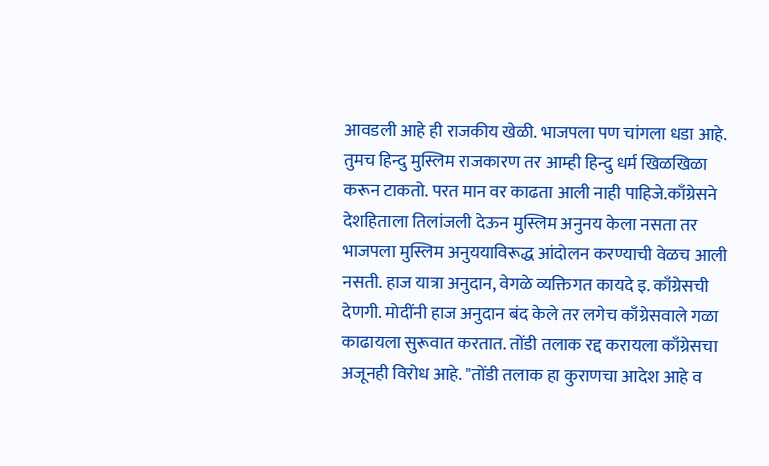आवडली आहे ही राजकीय खेळी. भाजपला पण चांगला धडा आहे. तुमच हिन्दु मुस्लिम राजकारण तर आम्ही हिन्दु धर्म खिळखिळा करून टाकतो. परत मान वर काढता आली नाही पाहिजे.काँग्रेसने देशहिताला तिलांजली देऊन मुस्लिम अनुनय केला नसता तर भाजपला मुस्लिम अनुययाविरूद्ध आंदोलन करण्याची वेळच आली नसती. हाज यात्रा अनुदान, वेगळे व्यक्तिगत कायदे इ. काँग्रेसची देणगी. मोदींनी हाज अनुदान बंद केले तर लगेच काँग्रेसवाले गळा काढायला सुरूवात करतात. तोंडी तलाक रद्द करायला काँग्रेसचा अजूनही विरोध आहे. "तोंडी तलाक हा कुराणचा आदेश आहे व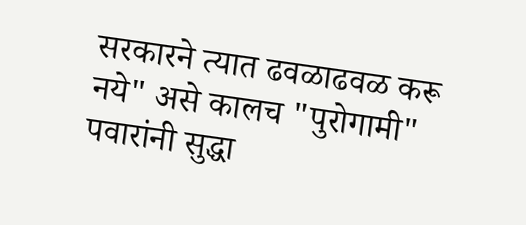सरकारने त्यात ढवळाढवळ करू नये" असे कालच "पुरोगामी" पवारांनी सुद्धा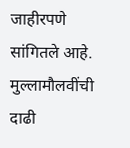जाहीरपणे सांगितले आहे. मुल्लामौलवींची दाढी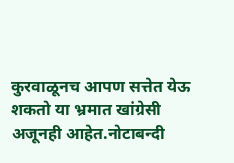कुरवाळूनच आपण सत्तेत येऊ शकतो या भ्रमात खांग्रेसी अजूनही आहेत.नोटाबन्दी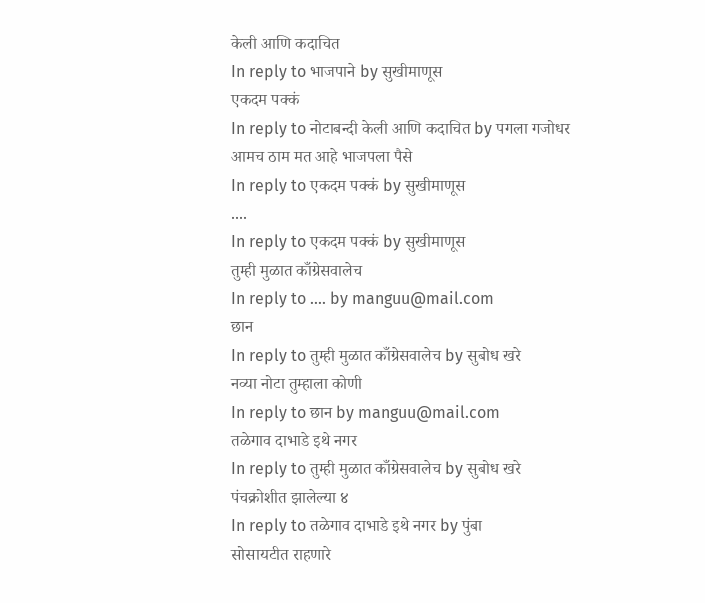केली आणि कदाचित
In reply to भाजपाने by सुखीमाणूस
एकदम पक्कं
In reply to नोटाबन्दी केली आणि कदाचित by पगला गजोधर
आमच ठाम मत आहे भाजपला पैसे
In reply to एकदम पक्कं by सुखीमाणूस
....
In reply to एकदम पक्कं by सुखीमाणूस
तुम्ही मुळात काँग्रेसवालेच
In reply to .... by manguu@mail.com
छान
In reply to तुम्ही मुळात काँग्रेसवालेच by सुबोध खरे
नव्या नोटा तुम्हाला कोणी
In reply to छान by manguu@mail.com
तळेगाव दाभाडे इथे नगर
In reply to तुम्ही मुळात काँग्रेसवालेच by सुबोध खरे
पंचक्रोशीत झालेल्या ४
In reply to तळेगाव दाभाडे इथे नगर by पुंबा
सोसायटीत राहणारे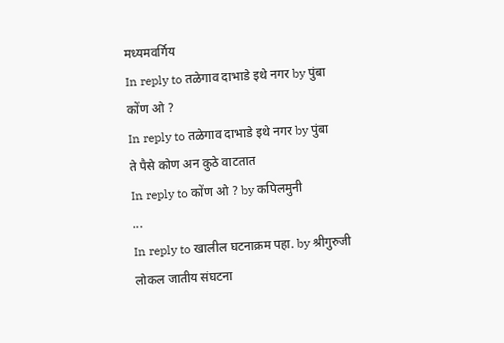मध्यमवर्गिय
In reply to तळेगाव दाभाडे इथे नगर by पुंबा
कोंण ओ ?
In reply to तळेगाव दाभाडे इथे नगर by पुंबा
ते पैसे कोण अन कुठे वाटतात
In reply to कोंण ओ ? by कपिलमुनी
...
In reply to खालील घटनाक्रम पहा. by श्रीगुरुजी
लोकल जातीय संघटना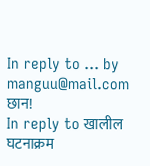In reply to ... by manguu@mail.com
छान!
In reply to खालील घटनाक्रम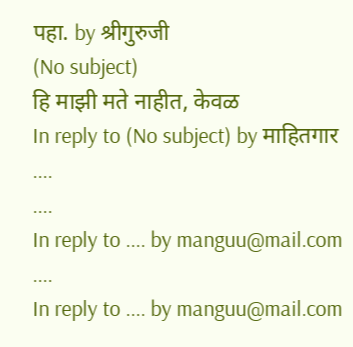पहा. by श्रीगुरुजी
(No subject)
हि माझी मते नाहीत, केवळ
In reply to (No subject) by माहितगार
....
....
In reply to .... by manguu@mail.com
....
In reply to .... by manguu@mail.com